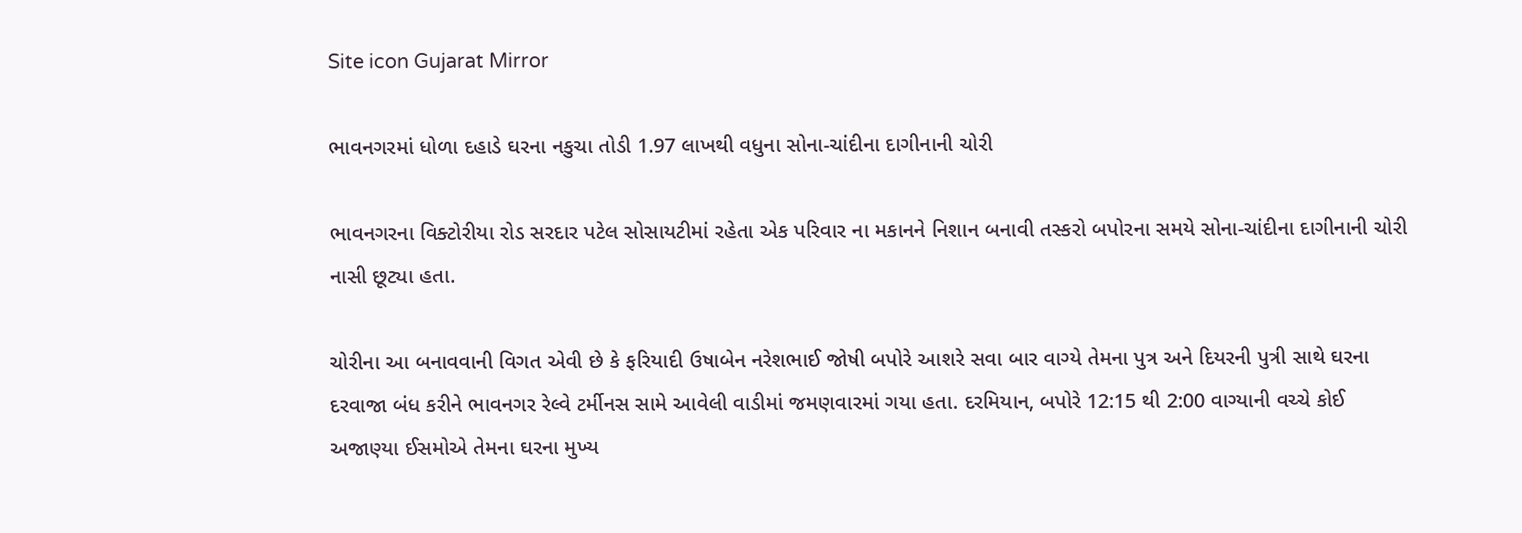Site icon Gujarat Mirror

ભાવનગરમાં ધોળા દહાડે ઘરના નકુચા તોડી 1.97 લાખથી વધુના સોના-ચાંદીના દાગીનાની ચોરી

ભાવનગરના વિક્ટોરીયા રોડ સરદાર પટેલ સોસાયટીમાં રહેતા એક પરિવાર ના મકાનને નિશાન બનાવી તસ્કરો બપોરના સમયે સોના-ચાંદીના દાગીનાની ચોરી નાસી છૂટ્યા હતા.

ચોરીના આ બનાવવાની વિગત એવી છે કે ફરિયાદી ઉષાબેન નરેશભાઈ જોષી બપોરે આશરે સવા બાર વાગ્યે તેમના પુત્ર અને દિયરની પુત્રી સાથે ઘરના દરવાજા બંધ કરીને ભાવનગર રેલ્વે ટર્મીનસ સામે આવેલી વાડીમાં જમણવારમાં ગયા હતા. દરમિયાન, બપોરે 12:15 થી 2:00 વાગ્યાની વચ્ચે કોઈ અજાણ્યા ઈસમોએ તેમના ઘરના મુખ્ય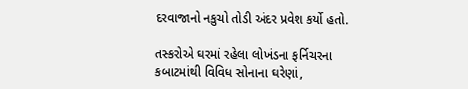દરવાજાનો નકુચો તોડી અંદર પ્રવેશ કર્યો હતો.

તસ્કરોએ ઘરમાં રહેલા લોખંડના ફર્નિચરના કબાટમાંથી વિવિધ સોનાના ઘરેણાં,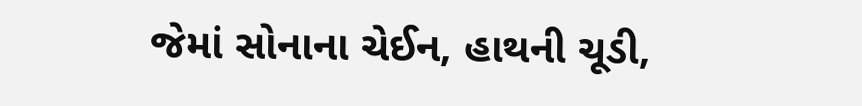જેમાં સોનાના ચેઈન, હાથની ચૂડી,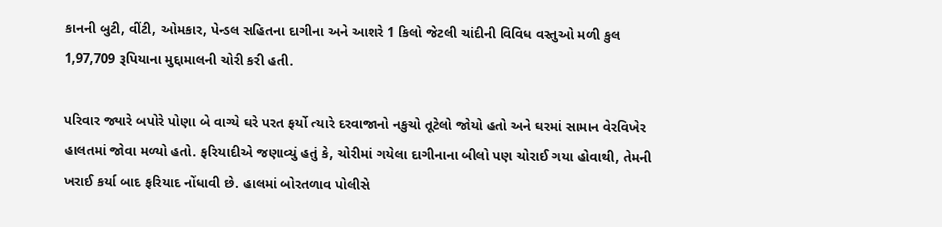કાનની બુટી, વીંટી, ઓમકાર, પેન્ડલ સહિતના દાગીના અને આશરે 1 કિલો જેટલી ચાંદીની વિવિધ વસ્તુઓ મળી કુલ 1,97,709 રૂપિયાના મુદ્દામાલની ચોરી કરી હતી.

પરિવાર જ્યારે બપોરે પોણા બે વાગ્યે ઘરે પરત ફર્યો ત્યારે દરવાજાનો નકુચો તૂટેલો જોયો હતો અને ઘરમાં સામાન વેરવિખેર હાલતમાં જોવા મળ્યો હતો. ફરિયાદીએ જણાવ્યું હતું કે, ચોરીમાં ગયેલા દાગીનાના બીલો પણ ચોરાઈ ગયા હોવાથી, તેમની ખરાઈ કર્યા બાદ ફરિયાદ નોંધાવી છે. હાલમાં બોરતળાવ પોલીસે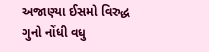અજાણ્યા ઈસમો વિરુદ્ધ ગુનો નોંધી વધુ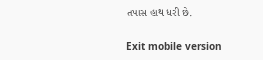તપાસ હાથ ધરી છે.

Exit mobile version